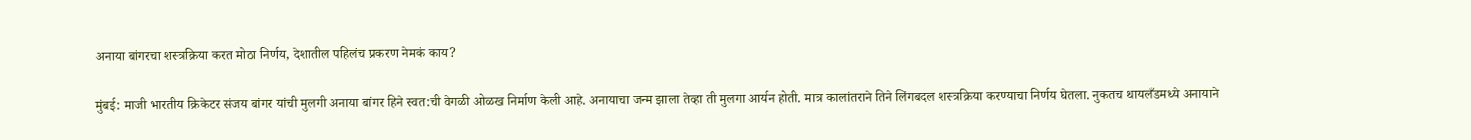अनाया बांगरचा शस्त्रक्रिया करत मोठा निर्णय, देशातील पहिलंच प्रकरण नेमकं काय?

मुंबई: माजी भारतीय क्रिकेटर संजय बांगर यांची मुलगी अनाया बांगर हिने स्वत:ची वेगळी ओळख निर्माण केली आहे. अनायाचा जन्म झाला तेव्हा ती मुलगा आर्यन होती. मात्र कालांतराने तिने लिंगबदल शस्त्रक्रिया करण्याचा निर्णय घेतला. नुकतच थायलँडमध्ये अनायाने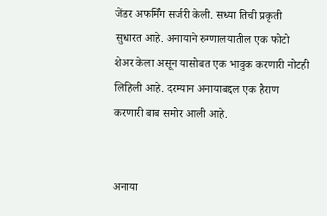जेंडर अफर्मिंग सर्जरी केली. सध्या तिची प्रकृती सुधारत आहे. अनायाने रुग्णालयातील एक फोटो शेअर केला असून यासोबत एक भावुक करणारी नोटही लिहिली आहे. दरम्यान अनायाबद्दल एक हैराण करणारी बाब समोर आली आहे.


अनाया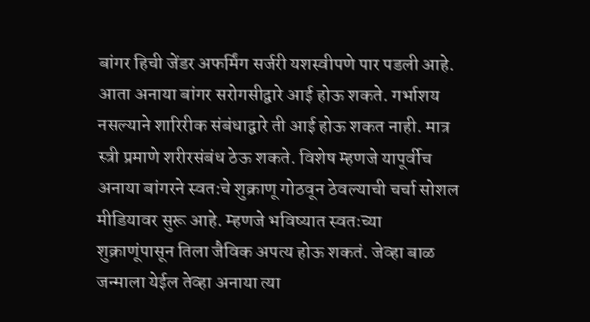बांगर हिची जेंडर अफर्मिंग सर्जरी यशस्वीपणे पार पडली आहे. आता अनाया बांगर सरोगसीद्वारे आई होऊ शकते. गर्भाशय नसल्याने शारिरीक संबंधाद्वारे ती आई होऊ शकत नाही. मात्र स्त्री प्रमाणे शरीरसंबंध ठेऊ शकते. विशेष म्हणजे यापूर्वीच अनाया बांगरने स्वत:चे शुक्राणू गोठवून ठेवल्याची चर्चा सोशल मीडियावर सुरू आहे. म्हणजे भविष्यात स्वतःच्या शुक्राणूंपासून तिला जैविक अपत्य होऊ शकतं. जेव्हा बाळ जन्माला येईल तेव्हा अनाया त्या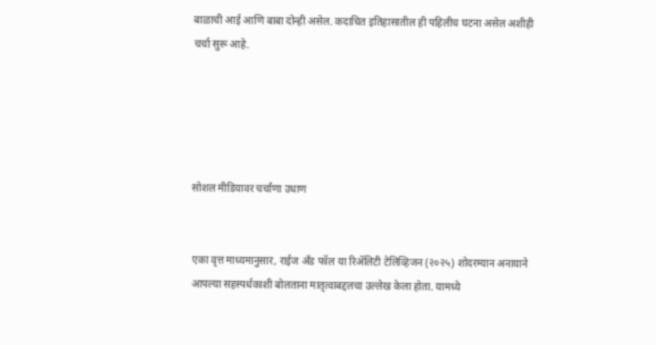बाळाची आई आणि बाबा दोन्ही असेल. कदाचित इतिहासातील ही पहिलीच घटना असेल अशीही चर्चा सुरू आहे.





सोशल मीडियावर चर्चांणा उधाण


एका वृत्त माध्यमानुसार, राईज अँड फॉल या रिॲलिटी टेलिव्हिजन (२०२५) शोदरम्यान अनायाने आपल्या सहस्पर्धकाशी बोलताना मातृत्वाबद्दलचा उल्लेख केला होता. यामध्ये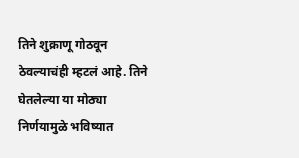तिने शुक्राणू गोठवून ठेवल्याचंही म्हटलं आहे. तिने घेतलेल्या या मोठ्या निर्णयामुळे भविष्यात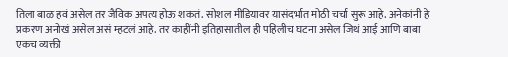तिला बाळ हवं असेल तर जैविक अपत्य होऊ शकतं. सोशल मीडियावर यासंदर्भात मोठी चर्चा सुरू आहे. अनेकांनी हे प्रकरण अनोखं असेल असं म्हटलं आहे. तर काहींनी इतिहासातील ही पहिलीच घटना असेल जिथं आई आणि बाबा एकच व्यक्ती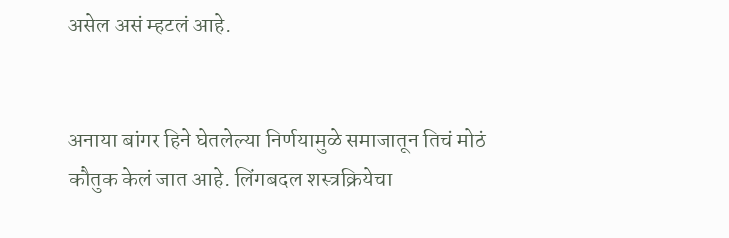असेल असं म्हटलं आहे.


अनाया बांगर हिने घेतलेल्या निर्णयामुळे समाजातून तिचं मोठं कौतुक केलं जात आहे. लिंगबदल शस्त्रक्रियेचा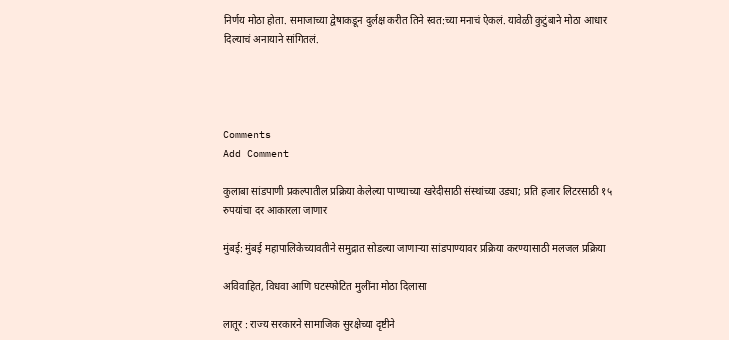निर्णय मोठा होता. समाजाच्या द्वेषाकडून दुर्लक्ष करीत तिने स्वत:च्या मनाचं ऐकलं. यावेळी कुटुंबाने मोठा आधार दिल्याचं अनायाने सांगितलं.




Comments
Add Comment

कुलाबा सांडपाणी प्रकल्पातील प्रक्रिया केलेल्या पाण्याच्या खरेदीसाठी संस्थांच्या उड्या; प्रति हजार लिटरसाठी १५ रुपयांचा दर आकारला जाणार

मुंबई: मुंबई महापालिकेच्यावतीने समुद्रात सोडल्या जाणाऱ्या सांडपाण्यावर प्रक्रिया करण्यासाठी मलजल प्रक्रिया

अविवाहित, विधवा आणि घटस्फोटित मुलींना मोठा दिलासा

लातूर : राज्य सरकारने सामाजिक सुरक्षेच्या दृष्टीने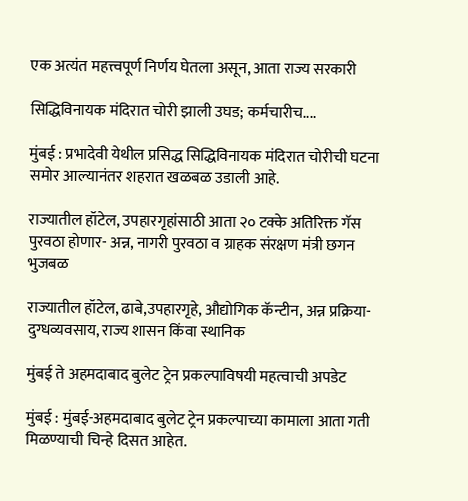एक अत्यंत महत्त्वपूर्ण निर्णय घेतला असून, आता राज्य सरकारी

सिद्धिविनायक मंदिरात चोरी झाली उघड; कर्मचारीच....

मुंबई : प्रभादेवी येथील प्रसिद्ध सिद्धिविनायक मंदिरात चोरीची घटना समोर आल्यानंतर शहरात खळबळ उडाली आहे.

राज्यातील हॉटेल, उपहारगृहांसाठी आता २० टक्के अतिरिक्त गॅस पुरवठा होणार- अन्न, नागरी पुरवठा व ग्राहक संरक्षण मंत्री छगन भुजबळ

राज्यातील हॉटेल, ढाबे,उपहारगृहे, औद्योगिक कॅन्टीन, अन्न प्रक्रिया-दुग्धव्यवसाय, राज्य शासन किंवा स्थानिक

मुंबई ते अहमदाबाद बुलेट ट्रेन प्रकल्पाविषयी महत्वाची अपडेट

मुंबई : मुंबई-अहमदाबाद बुलेट ट्रेन प्रकल्पाच्या कामाला आता गती मिळण्याची चिन्हे दिसत आहेत.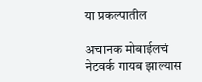या प्रकल्पातील

अचानक मोबाईलचं नेटवर्क गायब झाल्यास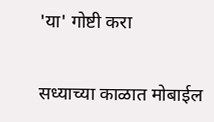'या' गोष्टी करा

सध्याच्या काळात मोबाईल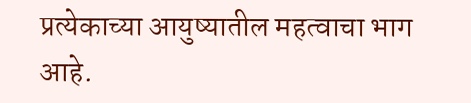प्रत्येकाच्या आयुष्यातील महत्वाचा भाग आहे.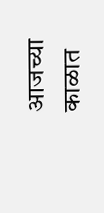आजच्या काळात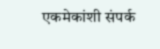एकमेकांशी संपर्क